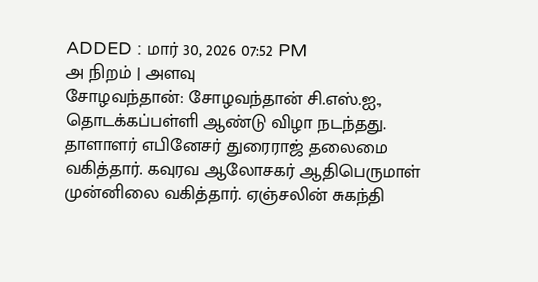ADDED : மார் 30, 2026 07:52 PM
அ நிறம் | அளவு
சோழவந்தான்: சோழவந்தான் சி.எஸ்.ஐ., தொடக்கப்பள்ளி ஆண்டு விழா நடந்தது.
தாளாளர் எபினேசர் துரைராஜ் தலைமை வகித்தார். கவுரவ ஆலோசகர் ஆதிபெருமாள் முன்னிலை வகித்தார். ஏஞ்சலின் சுகந்தி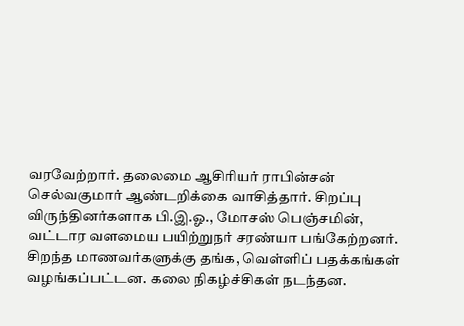வரவேற்றார். தலைமை ஆசிரியர் ராபின்சன் செல்வகுமார் ஆண்டறிக்கை வாசித்தார். சிறப்பு விருந்தினர்களாக பி.இ.ஓ., மோசஸ் பெஞ்சமின், வட்டார வளமைய பயிற்றுநர் சரண்யா பங்கேற்றனர். சிறந்த மாணவர்களுக்கு தங்க, வெள்ளிப் பதக்கங்கள் வழங்கப்பட்டன. கலை நிகழ்ச்சிகள் நடந்தன.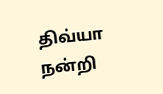திவ்யா நன்றி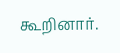கூறினார்.